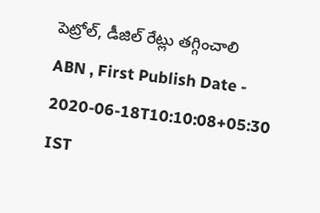పెట్రోల్, డీజిల్ రేట్లు తగ్గించాలి
ABN , First Publish Date - 2020-06-18T10:10:08+05:30 IST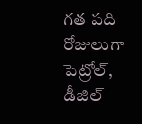గత పది రోజులుగా పెట్రోల్, డీజిల్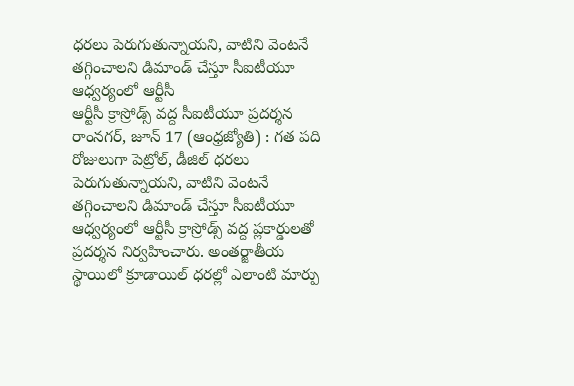ధరలు పెరుగుతున్నాయని, వాటిని వెంటనే తగ్గించాలని డిమాండ్ చేస్తూ సీఐటీయూ ఆధ్వర్యంలో ఆర్టీసీ
ఆర్టీసీ క్రాస్రోడ్స్ వద్ద సీఐటీయూ ప్రదర్శన
రాంనగర్, జూన్ 17 (ఆంధ్రజ్యోతి) : గత పది రోజులుగా పెట్రోల్, డీజిల్ ధరలు పెరుగుతున్నాయని, వాటిని వెంటనే తగ్గించాలని డిమాండ్ చేస్తూ సీఐటీయూ ఆధ్వర్యంలో ఆర్టీసీ క్రాస్రోడ్స్ వద్ద ప్లకార్డులతో ప్రదర్శన నిర్వహించారు. అంతర్జాతీయ స్థాయిలో క్రూడాయిల్ ధరల్లో ఎలాంటి మార్పు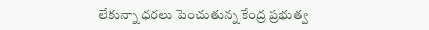లేకున్నా ధరలు పెంచుతున్న కేంద్ర ప్రభుత్వ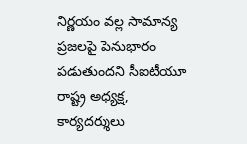నిర్ణయం వల్ల సామాన్య ప్రజలపై పెనుభారం పడుతుందని సీఐటీయూ రాష్ట్ర అధ్యక్ష, కార్యదర్శులు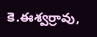కె.ఈశ్వర్రావు,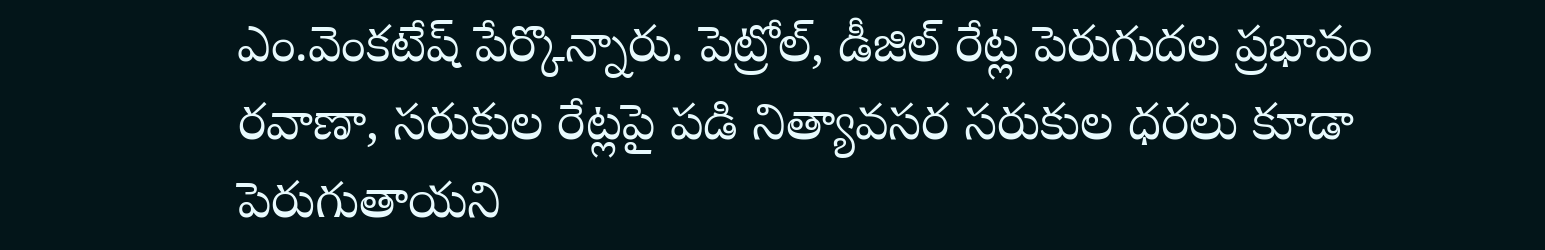ఎం.వెంకటేష్ పేర్కొన్నారు. పెట్రోల్, డీజిల్ రేట్ల పెరుగుదల ప్రభావం రవాణా, సరుకుల రేట్లపై పడి నిత్యావసర సరుకుల ధరలు కూడా పెరుగుతాయని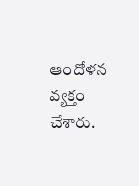ఆందోళన వ్యక్తం చేశారు.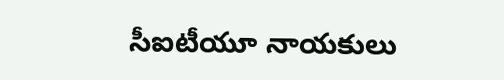సీఐటీయూ నాయకులు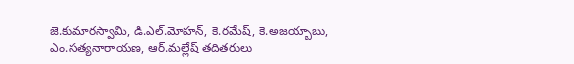జె.కుమారస్వామి, డి.ఎల్.మోహన్, కె.రమేష్, కె.అజయ్బాబు, ఎం.సత్యనారాయణ, ఆర్.మల్లేష్ తదితరులు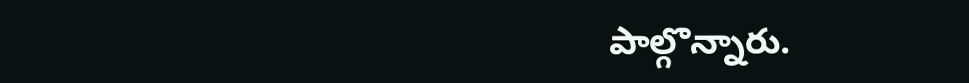పాల్గొన్నారు.